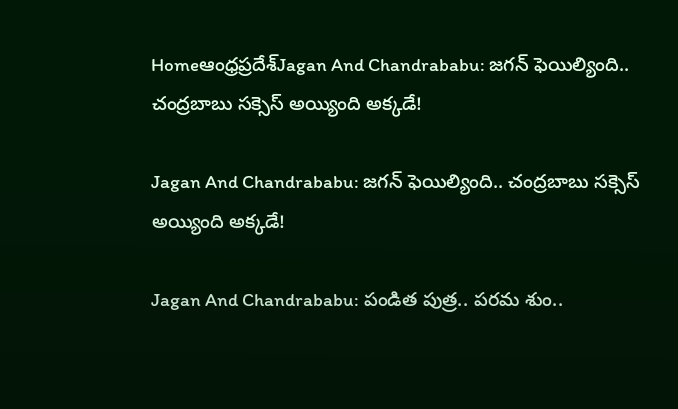Homeఆంధ్రప్రదేశ్‌Jagan And Chandrababu: జగన్ ఫెయిల్యింది.. చంద్రబాబు సక్సెస్ అయ్యింది అక్కడే!

Jagan And Chandrababu: జగన్ ఫెయిల్యింది.. చంద్రబాబు సక్సెస్ అయ్యింది అక్కడే!

Jagan And Chandrababu: పండిత పుత్ర.. పరమ శుం..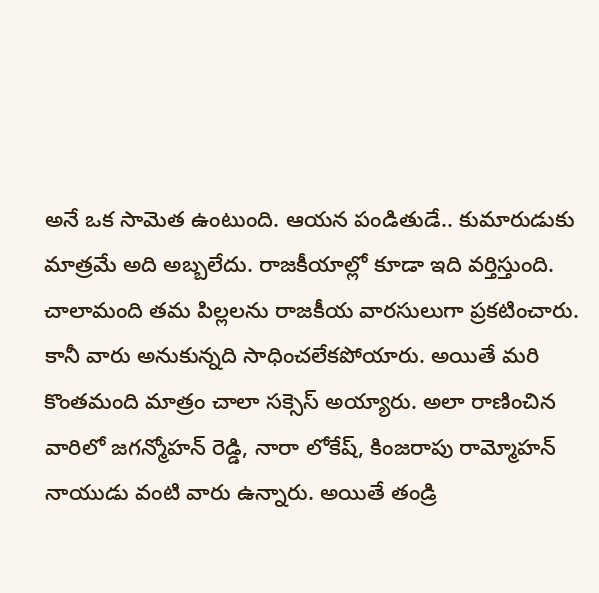అనే ఒక సామెత ఉంటుంది. ఆయన పండితుడే.. కుమారుడుకు మాత్రమే అది అబ్బలేదు. రాజకీయాల్లో కూడా ఇది వర్తిస్తుంది. చాలామంది తమ పిల్లలను రాజకీయ వారసులుగా ప్రకటించారు. కానీ వారు అనుకున్నది సాధించలేకపోయారు. అయితే మరి కొంతమంది మాత్రం చాలా సక్సెస్ అయ్యారు. అలా రాణించిన వారిలో జగన్మోహన్ రెడ్డి, నారా లోకేష్, కింజరాపు రామ్మోహన్ నాయుడు వంటి వారు ఉన్నారు. అయితే తండ్రి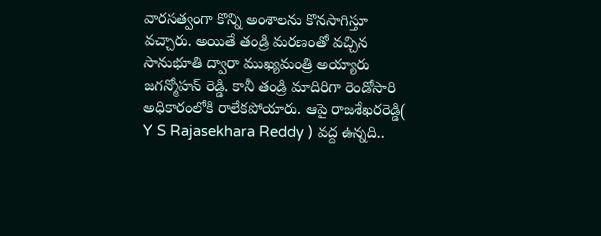వారసత్వంగా కొన్ని అంశాలను కొనసాగిస్తూ వచ్చారు. అయితే తండ్రి మరణంతో వచ్చిన సానుభూతి ద్వారా ముఖ్యమంత్రి అయ్యారు జగన్మోహన్ రెడ్డి. కానీ తండ్రి మాదిరిగా రెండోసారి అధికారంలోకి రాలేకపోయారు. ఆపై రాజశేఖరరెడ్డి( Y S Rajasekhara Reddy ) వద్ద ఉన్నది..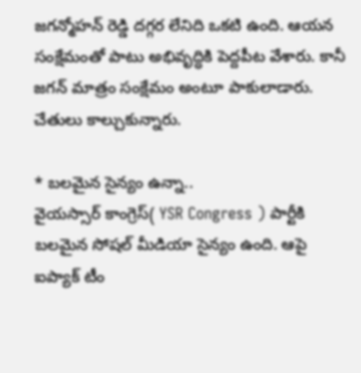జగన్మోహన్ రెడ్డి దగ్గర లేనిది ఒకటి ఉంది. ఆయన సంక్షేమంతో పాటు అభివృద్ధికి పెద్దపీట వేశారు. కానీ జగన్ మాత్రం సంక్షేమం అంటూ పాకులాడారు. చేతులు కాల్చుకున్నారు.

* బలమైన సైన్యం ఉన్నా..
వైయస్సార్ కాంగ్రెస్( YSR Congress ) పార్టీకి బలమైన సోషల్ మీడియా సైన్యం ఉంది. ఆపై ఐప్యాక్ టీం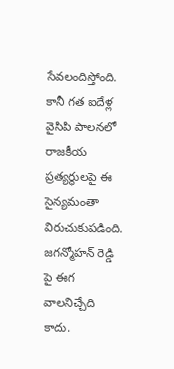సేవలందిస్తోంది. కానీ గత ఐదేళ్ల వైసిపి పాలనలో రాజకీయ ప్రత్యర్థులపై ఈ సైన్యమంతా విరుచుకుపడింది. జగన్మోహన్ రెడ్డి పై ఈగ వాలనిచ్చేది కాదు.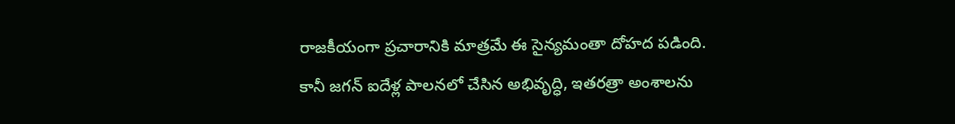రాజకీయంగా ప్రచారానికి మాత్రమే ఈ సైన్యమంతా దోహద పడింది. కానీ జగన్ ఐదేళ్ల పాలనలో చేసిన అభివృద్ధి, ఇతరత్రా అంశాలను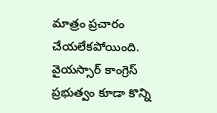మాత్రం ప్రచారం చేయలేకపోయింది. వైయస్సార్ కాంగ్రెస్ ప్రభుత్వం కూడా కొన్ని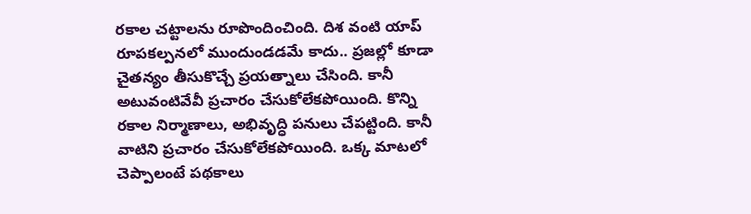రకాల చట్టాలను రూపొందించింది. దిశ వంటి యాప్ రూపకల్పనలో ముందుండడమే కాదు.. ప్రజల్లో కూడా చైతన్యం తీసుకొచ్చే ప్రయత్నాలు చేసింది. కానీ అటువంటివేవీ ప్రచారం చేసుకోలేకపోయింది. కొన్ని రకాల నిర్మాణాలు, అభివృద్ధి పనులు చేపట్టింది. కానీ వాటిని ప్రచారం చేసుకోలేకపోయింది. ఒక్క మాటలో చెప్పాలంటే పథకాలు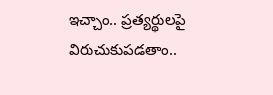ఇచ్చాం.. ప్రత్యర్థులపై విరుచుకుపడతాం..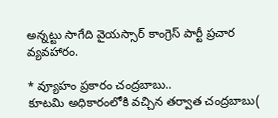అన్నట్టు సాగేది వైయస్సార్ కాంగ్రెస్ పార్టీ ప్రచార వ్యవహారం.

* వ్యూహం ప్రకారం చంద్రబాబు..
కూటమి అధికారంలోకి వచ్చిన తర్వాత చంద్రబాబు(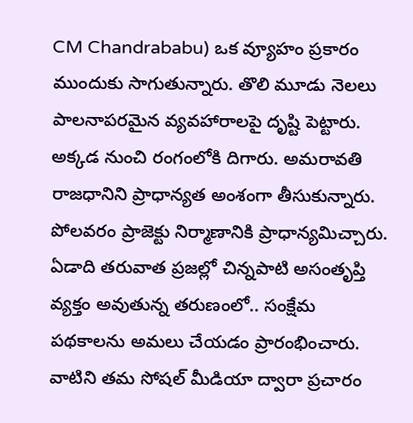CM Chandrababu) ఒక వ్యూహం ప్రకారం ముందుకు సాగుతున్నారు. తొలి మూడు నెలలు పాలనాపరమైన వ్యవహారాలపై దృష్టి పెట్టారు. అక్కడ నుంచి రంగంలోకి దిగారు. అమరావతి రాజధానిని ప్రాధాన్యత అంశంగా తీసుకున్నారు. పోలవరం ప్రాజెక్టు నిర్మాణానికి ప్రాధాన్యమిచ్చారు. ఏడాది తరువాత ప్రజల్లో చిన్నపాటి అసంతృప్తి వ్యక్తం అవుతున్న తరుణంలో.. సంక్షేమ పథకాలను అమలు చేయడం ప్రారంభించారు. వాటిని తమ సోషల్ మీడియా ద్వారా ప్రచారం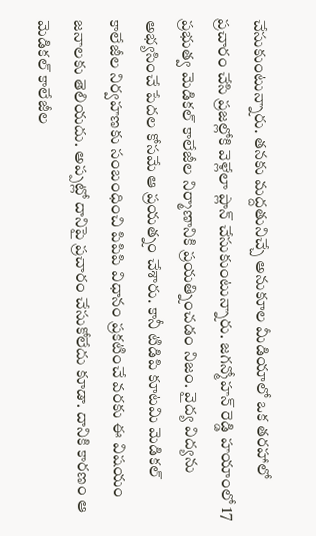చేసుకుంటున్నారు. తనకు మద్దతునిచ్చే అనుకూల మీడియాలో ఒక తరహాలో ప్రచారం చేసి ప్రజల్లోకి వెళ్లేలా ప్లాన్ చేసుకుంటున్నారు. జగన్మోహన్ రెడ్డి హయాంలో 17 ప్రభుత్వ మెడికల్ కాలేజీల నిర్మాణానికి ప్రయత్నించడం నిజం. వైద్య విద్యను అభ్యసించే పేదల కోసమే ఆ ప్రయత్నం చేశారు. కానీ టిడిపి కూటమి మెడికల్ కాలేజీల నిర్వహణకు సంబంధించి పిపిపి విధానం ప్రకటించే వరకు ఈ విషయం జనాలకు తెలియదు. అప్పట్లో దానిపై ప్రచారం చేసుకోలేదు కూడా. దానికి కారణం ఆ మెడికల్ కాలేజీల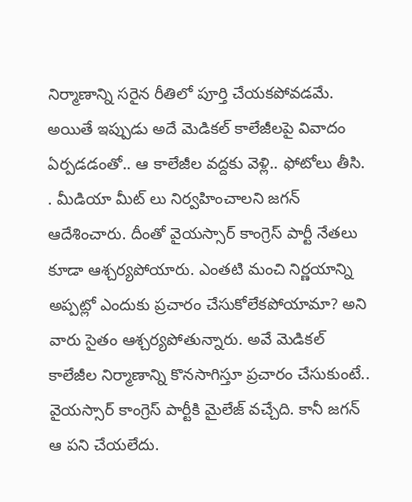నిర్మాణాన్ని సరైన రీతిలో పూర్తి చేయకపోవడమే. అయితే ఇప్పుడు అదే మెడికల్ కాలేజీలపై వివాదం ఏర్పడడంతో.. ఆ కాలేజీల వద్దకు వెళ్లి.. ఫోటోలు తీసి.
. మీడియా మీట్ లు నిర్వహించాలని జగన్ ఆదేశించారు. దీంతో వైయస్సార్ కాంగ్రెస్ పార్టీ నేతలు కూడా ఆశ్చర్యపోయారు. ఎంతటి మంచి నిర్ణయాన్ని అప్పట్లో ఎందుకు ప్రచారం చేసుకోలేకపోయామా? అని వారు సైతం ఆశ్చర్యపోతున్నారు. అవే మెడికల్ కాలేజీల నిర్మాణాన్ని కొనసాగిస్తూ ప్రచారం చేసుకుంటే.. వైయస్సార్ కాంగ్రెస్ పార్టీకి మైలేజ్ వచ్చేది. కానీ జగన్ ఆ పని చేయలేదు.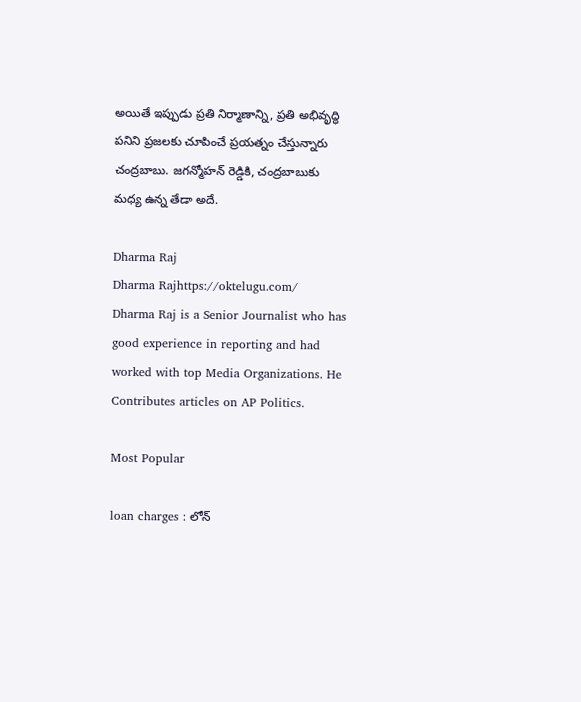అయితే ఇప్పుడు ప్రతి నిర్మాణాన్ని, ప్రతి అభివృద్ధి పనిని ప్రజలకు చూపించే ప్రయత్నం చేస్తున్నారు చంద్రబాబు. జగన్మోహన్ రెడ్డికి, చంద్రబాబుకు మధ్య ఉన్న తేడా అదే.

Dharma Raj
Dharma Rajhttps://oktelugu.com/
Dharma Raj is a Senior Journalist who has good experience in reporting and had worked with top Media Organizations. He Contributes articles on AP Politics.

Most Popular

loan charges : లోన్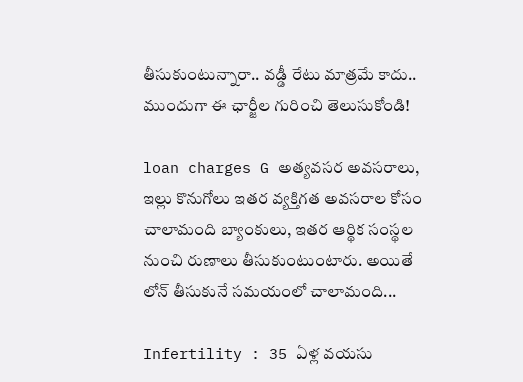తీసుకుంటున్నారా.. వడ్డీ రేటు మాత్రమే కాదు.. ముందుగా ఈ ఛార్జీల గురించి తెలుసుకోండి!

loan charges G అత్యవసర అవసరాలు, ఇల్లు కొనుగోలు ఇతర వ్యక్తిగత అవసరాల కోసం చాలామంది బ్యాంకులు, ఇతర ఆర్థిక సంస్థల నుంచి రుణాలు తీసుకుంటుంటారు. అయితే లోన్ తీసుకునే సమయంలో చాలామంది...

Infertility : 35 ఏళ్ల వయసు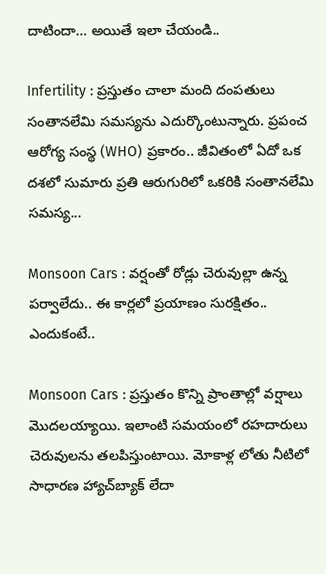దాటిందా… అయితే ఇలా చేయండి..

Infertility : ప్రస్తుతం చాలా మంది దంపతులు సంతానలేమి సమస్యను ఎదుర్కొంటున్నారు. ప్రపంచ ఆరోగ్య సంస్థ (WHO) ప్రకారం.. జీవితంలో ఏదో ఒక దశలో సుమారు ప్రతి ఆరుగురిలో ఒకరికి సంతానలేమి సమస్య...

Monsoon Cars : వర్షంతో రోడ్లు చెరువుల్లా ఉన్న పర్వాలేదు.. ఈ కార్లలో ప్రయాణం సురక్షితం.. ఎందుకంటే..

Monsoon Cars : ప్రస్తుతం కొన్ని ప్రాంతాల్లో వర్షాలు మొదలయ్యాయి. ఇలాంటి సమయంలో రహదారులు చెరువులను తలపిస్తుంటాయి. మోకాళ్ల లోతు నీటిలో సాధారణ హ్యాచ్‌బ్యాక్ లేదా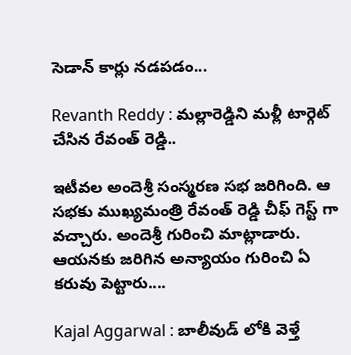సెడాన్ కార్లు నడపడం...

Revanth Reddy : మల్లారెడ్డిని మళ్లీ టార్గెట్ చేసిన రేవంత్ రెడ్డి..

ఇటీవల అందెశ్రీ సంస్మరణ సభ జరిగింది. ఆ సభకు ముఖ్యమంత్రి రేవంత్ రెడ్డి చీఫ్ గెస్ట్ గా వచ్చారు. అందెశ్రీ గురించి మాట్లాడారు. ఆయనకు జరిగిన అన్యాయం గురించి ఏ కరువు పెట్టారు....

Kajal Aggarwal : బాలీవుడ్ లోకి వెళ్తే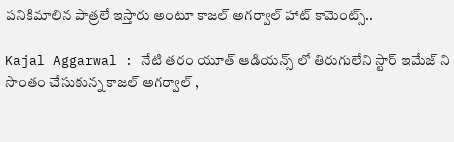పనికిమాలిన పాత్రలే ఇస్తారు అంటూ కాజల్ అగర్వాల్ హాట్ కామెంట్స్..

Kajal Aggarwal : నేటి తరం యూత్ ఆడియన్స్ లో తిరుగులేని స్టార్ ఇమేజ్ ని సొంతం చేసుకున్న కాజల్ అగర్వాల్ ,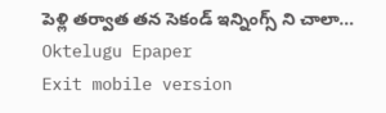పెళ్లి తర్వాత తన సెకండ్ ఇన్నింగ్స్ ని చాలా...
Oktelugu Epaper
Exit mobile version